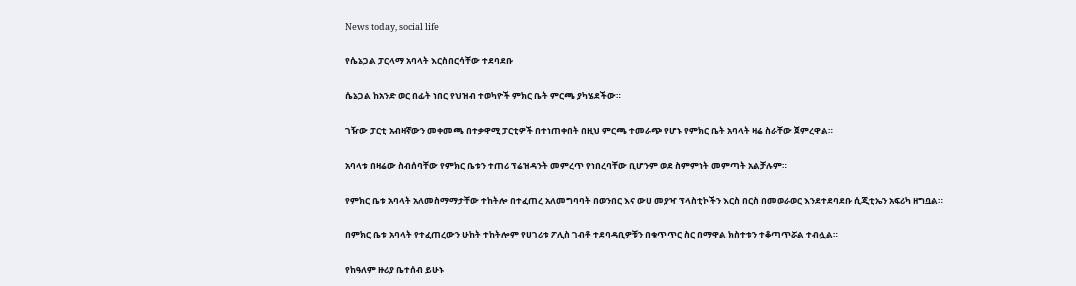News today, social life

የሴኔጋል ፓርላማ አባላት እርስበርሳቸው ተደባደቡ

ሴኔጋል ከአንድ ወር በፊት ነበር የህዝብ ተወካዮች ምክር ቤት ምርጫ ያካሄደችው።

ገዥው ፓርቲ አብዛኛውን መቀመጫ በተቃዋሚ ፓርቲዎች በተነጠቀበት በዚህ ምርጫ ተመራጭ የሆኑ የምክር ቤት አባላት ዛሬ ስራቸው ጀምረዋል።

አባላቱ በዛሬው ስብሰባቸው የምክር ቤቱን ተጠሪ ፕሬዝዳንት መምረጥ የነበረባቸው ቢሆንም ወደ ስምምነት መምጣት አልቻሉም።

የምክር ቤቱ አባላት አለመስማማታቸው ተከትሎ በተፈጠረ አለመግባባት በወንበር እና ውሀ መያዣ ፕላስቲኮችን እርስ በርስ በመወራወር እንደተደባደቡ ሲጂቲኤን አፍሪካ ዘግቧል።

በምክር ቤቱ አባላት የተፈጠረውን ሁከት ተከትሎም የሀገሪቱ ፖሊስ ገብቶ ተደባዳቢዎቹን በቁጥጥር ስር በማዋል ክስተቱን ተቆጣጥሯል ተብሏል።

የከዓለም ዙሪያ ቤተሰብ ይሁኑ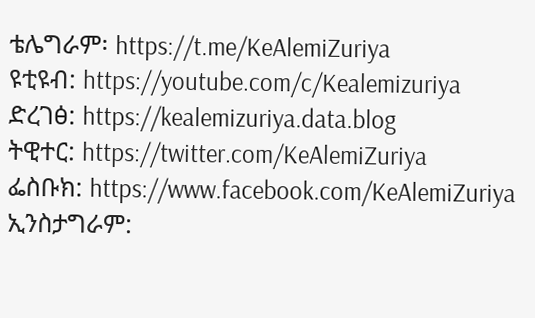ቴሌግራም፡ https://t.me/KeAlemiZuriya
ዩቲዩብ: https://youtube.com/c/Kealemizuriya
ድረገፅ: https://kealemizuriya.data.blog
ትዊተር: https://twitter.com/KeAlemiZuriya
ፌስቡክ: https://www.facebook.com/KeAlemiZuriya
ኢንስታግራም: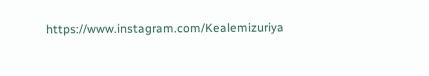https://www.instagram.com/Kealemizuriya